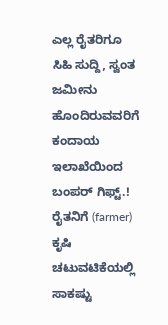ಎಲ್ಲ ರೈತರಿಗೂ ಸಿಹಿ ಸುದ್ದಿ, ಸ್ವಂತ ಜಮೀನು ಹೊಂದಿರುವವರಿಗೆ ಕಂದಾಯ ಇಲಾಖೆಯಿಂದ ಬಂಪರ್ ಗಿಫ್ಟ್.!
ರೈತನಿಗೆ (farmer) ಕೃಷಿ ಚಟುವಟಿಕೆಯಲ್ಲಿ ಸಾಕಷ್ಟು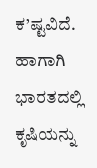ಕ’ಷ್ಟವಿದೆ. ಹಾಗಾಗಿ ಭಾರತದಲ್ಲಿ ಕೃಷಿಯನ್ನು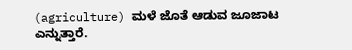(agriculture) ಮಳೆ ಜೊತೆ ಆಡುವ ಜೂಜಾಟ ಎನ್ನುತ್ತಾರೆ.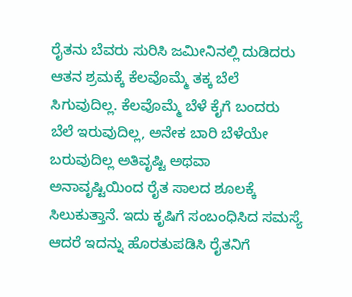ರೈತನು ಬೆವರು ಸುರಿಸಿ ಜಮೀನಿನಲ್ಲಿ ದುಡಿದರು ಆತನ ಶ್ರಮಕ್ಕೆ ಕೆಲವೊಮ್ಮೆ ತಕ್ಕ ಬೆಲೆ ಸಿಗುವುದಿಲ್ಲ. ಕೆಲವೊಮ್ಮೆ ಬೆಳೆ ಕೈಗೆ ಬಂದರು ಬೆಲೆ ಇರುವುದಿಲ್ಲ, ಅನೇಕ ಬಾರಿ ಬೆಳೆಯೇ ಬರುವುದಿಲ್ಲ ಅತಿವೃಷ್ಟಿ ಅಥವಾ ಅನಾವೃಷ್ಟಿಯಿಂದ ರೈತ ಸಾಲದ ಶೂಲಕ್ಕೆ ಸಿಲುಕುತ್ತಾನೆ. ಇದು ಕೃಷಿಗೆ ಸಂಬಂಧಿಸಿದ ಸಮಸ್ಯೆ ಆದರೆ ಇದನ್ನು ಹೊರತುಪಡಿಸಿ ರೈತನಿಗೆ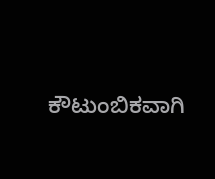ಕೌಟುಂಬಿಕವಾಗಿ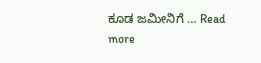ಕೂಡ ಜಮೀನಿಗೆ … Read more